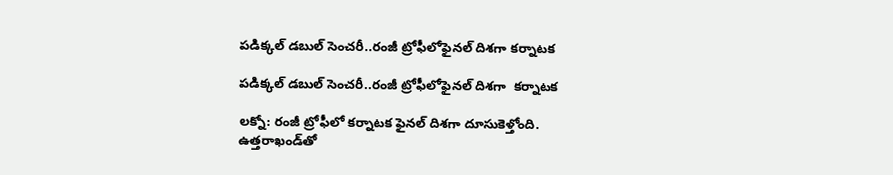పడిక్కల్ డబుల్ సెంచరీ..రంజీ ట్రోఫీలోఫైనల్ దిశగా కర్నాటక

పడిక్కల్ డబుల్ సెంచరీ..రంజీ ట్రోఫీలోఫైనల్ దిశగా  కర్నాటక

లక్నో: రంజీ ట్రోఫీలో కర్నాటక ఫైనల్ దిశగా దూసుకెళ్తోంది. ఉత్తరాఖండ్‌‌‌‌తో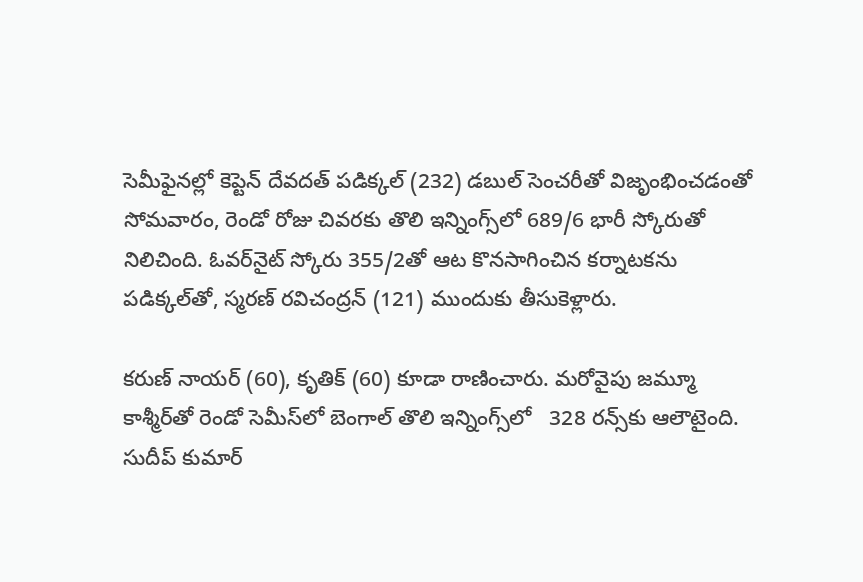సెమీఫైనల్లో కెప్టెన్ దేవదత్ పడిక్కల్ (232) డబుల్ సెంచరీతో విజృంభించడంతో సోమవారం, రెండో రోజు చివరకు తొలి ఇన్నింగ్స్‌‌‌‌లో 689/6 భారీ స్కోరుతో నిలిచింది. ఓవర్‌‌‌‌నైట్ స్కోరు 355/2తో ఆట కొనసాగించిన కర్నాటకను పడిక్కల్‌‌‌‌తో, స్మరణ్‌‌‌‌ రవిచంద్రన్‌‌‌‌ (121) ముందుకు తీసుకెళ్లారు.

కరుణ్‌‌‌‌ నాయర్‌‌‌‌ (60), కృతిక్‌‌‌‌ (60) కూడా రాణించారు. మరోవైపు జమ్మూ కాశ్మీర్‌‌‌‌తో రెండో సెమీస్‌‌‌‌లో బెంగాల్ తొలి ఇన్నింగ్స్‌‌‌‌లో   328 రన్స్‌‌‌‌కు ఆలౌటైంది. సుదీప్ కుమార్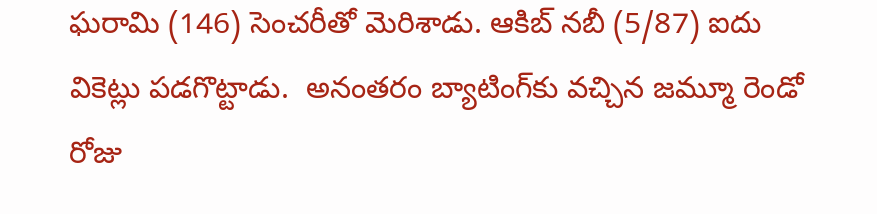ఘరామి (146) సెంచరీతో మెరిశాడు. ఆకిబ్‌‌‌‌ నబీ (5/87) ఐదు వికెట్లు పడగొట్టాడు.  అనంతరం బ్యాటింగ్‌‌‌‌కు వచ్చిన జమ్మూ రెండో రోజు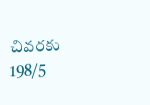చివరకు 198/5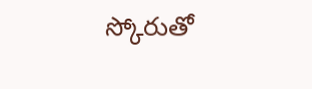స్కోరుతో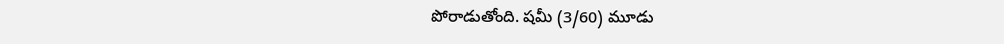పోరాడుతోంది. షమీ (3/60) మూడు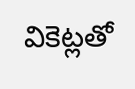వికెట్లతో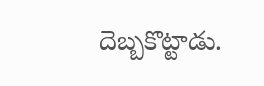దెబ్బకొట్టాడు.